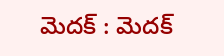మెదక్ : మెదక్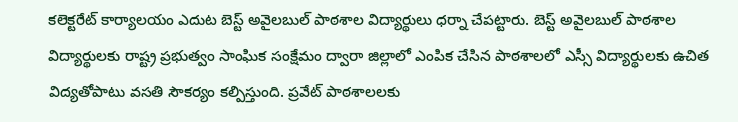కలెక్టరేట్ కార్యాలయం ఎదుట బెస్ట్ అవైలబుల్ పాఠశాల విద్యార్థులు ధర్నా చేపట్టారు. బెస్ట్ అవైలబుల్ పాఠశాల విద్యార్థులకు రాష్ట్ర ప్రభుత్వం సాంఘిక సంక్షేమం ద్వారా జిల్లాలో ఎంపిక చేసిన పాఠశాలలో ఎస్సీ విద్యార్థులకు ఉచిత విద్యతోపాటు వసతి సౌకర్యం కల్పిస్తుంది. ప్రవేట్ పాఠశాలలకు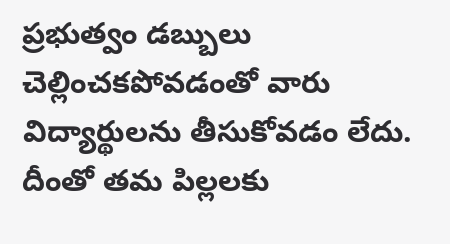ప్రభుత్వం డబ్బులు చెల్లించకపోవడంతో వారు విద్యార్థులను తీసుకోవడం లేదు.
దీంతో తమ పిల్లలకు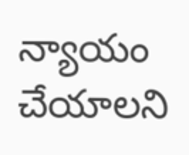న్యాయం చేయాలని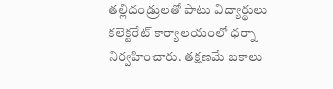తల్లిదండ్రులతో పాటు విద్యార్థులు కలెక్టరేట్ కార్యాలయంలో ధర్నా నిర్వహించారు. తక్షణమే బకాలు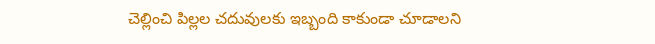చెల్లించి పిల్లల చదువులకు ఇబ్బంది కాకుండా చూడాలని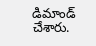డిమాండ్ చేశారు.